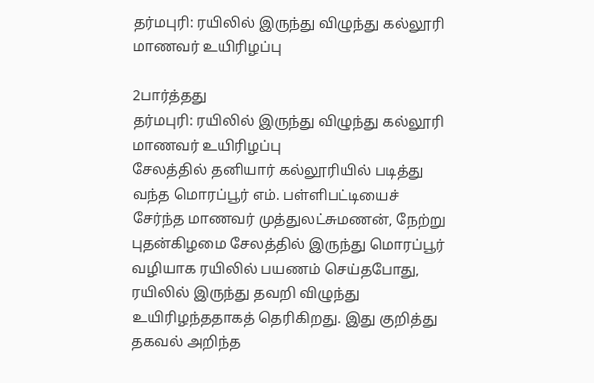தர்மபுரி: ரயிலில் இருந்து விழுந்து கல்லூரி மாணவர் உயிரிழப்பு

2பார்த்தது
தர்மபுரி: ரயிலில் இருந்து விழுந்து கல்லூரி மாணவர் உயிரிழப்பு
சேலத்தில் தனியார் கல்லூரியில் படித்து வந்த மொரப்பூர் எம். பள்ளிபட்டியைச் சேர்ந்த மாணவர் முத்துலட்சுமணன், நேற்று புதன்கிழமை சேலத்தில் இருந்து மொரப்பூர் வழியாக ரயிலில் பயணம் செய்தபோது, ரயிலில் இருந்து தவறி விழுந்து உயிரிழந்ததாகத் தெரிகிறது. இது குறித்து தகவல் அறிந்த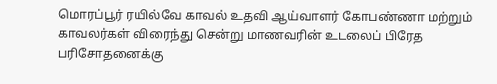மொரப்பூர் ரயில்வே காவல் உதவி ஆய்வாளர் கோபண்ணா மற்றும் காவலர்கள் விரைந்து சென்று மாணவரின் உடலைப் பிரேத பரிசோதனைக்கு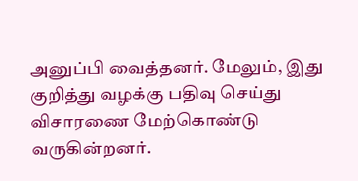அனுப்பி வைத்தனர். மேலும், இது குறித்து வழக்கு பதிவு செய்து விசாரணை மேற்கொண்டு வருகின்றனர்.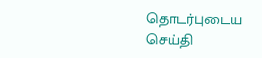தொடர்புடைய செய்தி